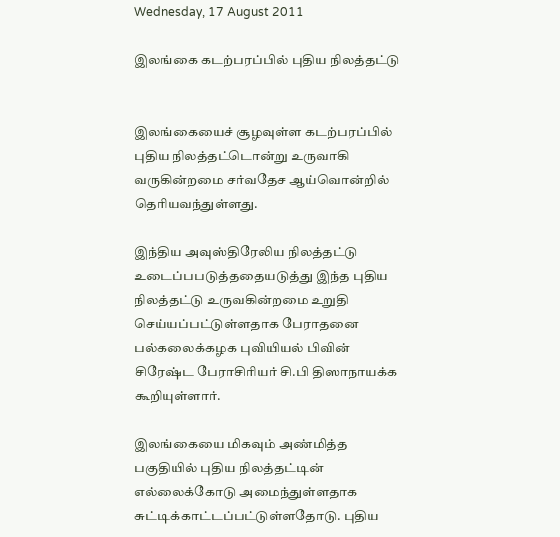Wednesday, 17 August 2011

இலங்கை கடற்பரப்பில் புதிய நிலத்தட்டு


இலங்கையைச் சூழவுள்ள கடற்பரப்பில் புதிய நிலத்தட்டொன்று உருவாகி வருகின்றமை சர்வதேச ஆய்வொன்றில் தெரியவந்துள்ளது.

இந்திய அவுஸ்திரேலிய நிலத்தட்டு உடைப்பபடுத்ததையடுத்து இந்த புதிய நிலத்தட்டு உருவகின்றமை உறுதி செய்யப்பட்டுள்ளதாக பேராதனை பல்கலைக்கழக புவியியல் பிவின் சிரேஷ்ட பேராசிரியர் சி.பி திஸாநாயக்க கூறியுள்ளார்.

இலங்கையை மிகவும் அண்மித்த பகுதியில் புதிய நிலத்தட்டின் எல்லைக்கோடு அமைந்துள்ளதாக சுட்டிக்காட்டப்பட்டுள்ளதோடு. புதிய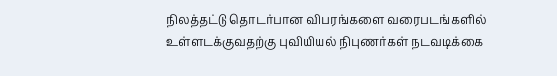நிலத்தட்டு தொடர்பான விபரங்களை வரைபடங்களில் உள்ளடக்குவதற்கு புவியியல் நிபுணர்கள் நடவடிக்கை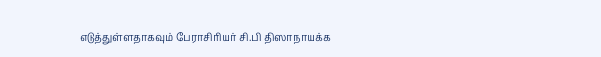எடுத்துள்ளதாகவும் பேராசிரியர் சி.பி திஸாநாயக்க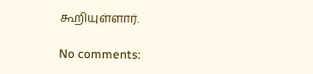கூறியுள்ளார்.

No comments: